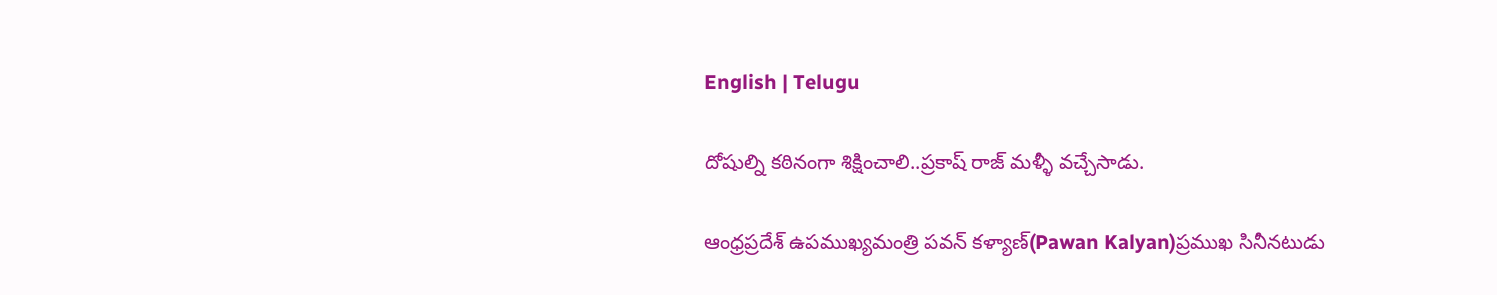English | Telugu

దోషుల్ని కఠినంగా శిక్షించాలి..ప్రకాష్ రాజ్ మళ్ళీ వచ్చేసాడు.

ఆంధ్రప్రదేశ్ ఉపముఖ్యమంత్రి పవన్ కళ్యాణ్(Pawan Kalyan)ప్రముఖ సినీనటుడు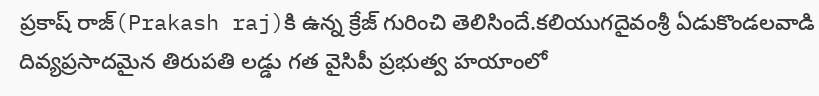ప్రకాష్ రాజ్(Prakash raj)కి ఉన్న క్రేజ్ గురించి తెలిసిందే.కలియుగదైవంశ్రీ ఏడుకొండలవాడి దివ్యప్రసాదమైన తిరుపతి లడ్డు గత వైసిపీ ప్రభుత్వ హయాంలో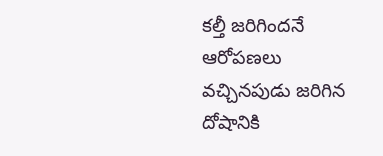కల్తీ జరిగిందనే ఆరోపణలు వచ్చినపుడు జరిగిన దోషానికి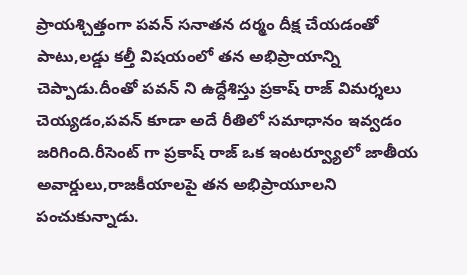ప్రాయశ్చిత్తంగా పవన్ సనాతన దర్మం దీక్ష చేయడంతో పాటు,లడ్డు కల్తీ విషయంలో తన అభిప్రాయాన్ని చెప్పాడు.దీంతో పవన్ ని ఉద్దేశిస్తు ప్రకాష్ రాజ్ విమర్శలు చెయ్యడం,పవన్ కూడా అదే రీతిలో సమాధానం ఇవ్వడం జరిగింది.రీసెంట్ గా ప్రకాష్ రాజ్ ఒక ఇంటర్వ్యూలో జాతీయ అవార్డులు,రాజకీయాలపై తన అభిప్రాయూలని పంచుకున్నాడు.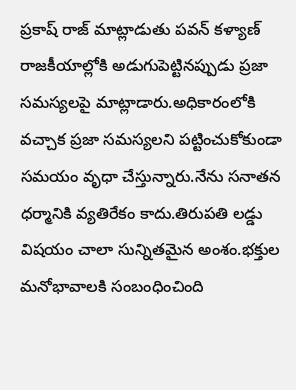ప్రకాష్ రాజ్ మాట్లాడుతు పవన్ కళ్యాణ్ రాజకీయాల్లోకి అడుగుపెట్టినప్పుడు ప్రజా సమస్యలపై మాట్లాడారు.అధికారంలోకి వచ్చాక ప్రజా సమస్యలని పట్టించుకోకుండా సమయం వృధా చేస్తున్నారు.నేను సనాతన ధర్మానికి వ్యతిరేకం కాదు.తిరుపతి లడ్డు విషయం చాలా సున్నితమైన అంశం.భక్తుల మనోభావాలకి సంబంధించింది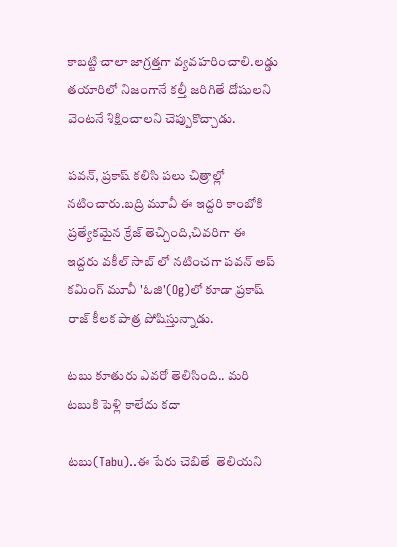కాబట్టి చాలా జాగ్రత్తగా వ్యవహరించాలి.లడ్డు తయారిలో నిజంగానే కల్తీ జరిగితే దోషులని వెంటనే శిక్షించాలని చెప్పుకొచ్చాడు.

పవన్, ప్రకాష్ కలిసి పలు చిత్రాల్లో నటించారు.బద్రి మూవీ ఈ ఇద్దరి కాంబోకి ప్రత్యేకమైన క్రేజ్ తెచ్చింది,చివరిగా ఈ ఇద్దరు వకీల్ సాబ్ లో నటించగా పవన్ అప్ కమింగ్ మూవీ 'ఓజి'(Og)లో కూడా ప్రకాష్ రాజ్ కీలక పాత్ర పోషిస్తున్నాడు.

టబు కూతురు ఎవరో తెలిసింది.. మరి టబుకి పెళ్లి కాలేదు కదా

టబు(Tabu)..ఈ పేరు చెబితే  తెలియని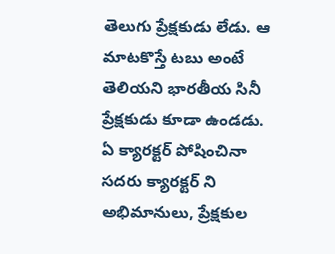తెలుగు ప్రేక్షకుడు లేడు. ఆ మాటకొస్తే టబు అంటే తెలియని భారతీయ సినీ ప్రేక్షకుడు కూడా ఉండడు. ఏ క్యారక్టర్ పోషించినా సదరు క్యారక్టర్ ని అభిమానులు, ప్రేక్షకుల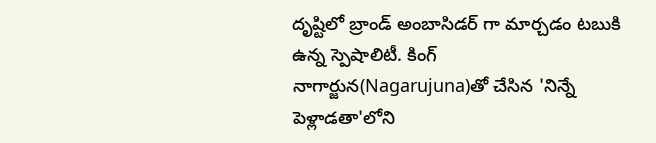దృష్టిలో బ్రాండ్ అంబాసిడర్ గా మార్చడం టబుకి ఉన్న స్పెషాలిటీ. కింగ్ నాగార్జున(Nagarujuna)తో చేసిన 'నిన్నే పెళ్లాడతా'లోని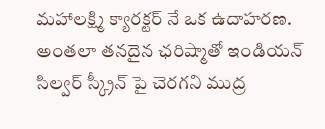మహాలక్ష్మి క్యారక్టర్ నే ఒక ఉదాహరణ. అంతలా తనదైన ఛరిష్మాతో ఇండియన్ సిల్వర్ స్క్రీన్ పై చెరగని ముద్ర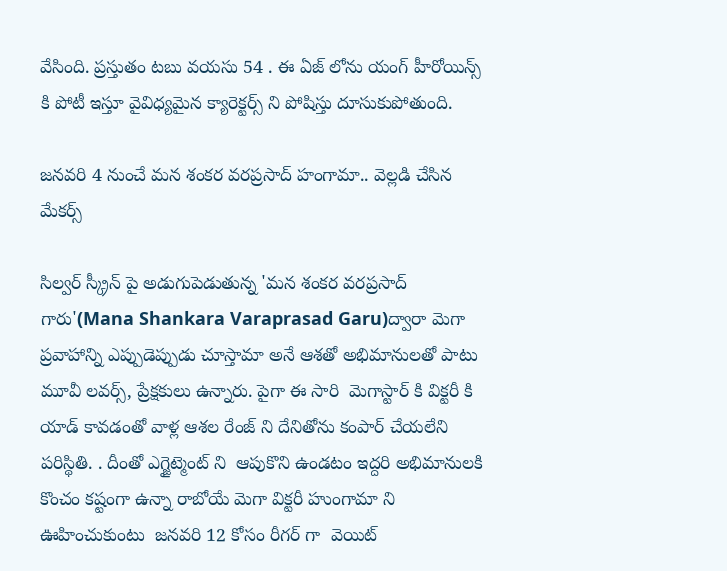వేసింది. ప్రస్తుతం టబు వయసు 54 . ఈ ఏజ్ లోను యంగ్ హీరోయిన్స్ కి పోటీ ఇస్తూ వైవిధ్యమైన క్యారెక్టర్స్ ని పోషిస్తు దూసుకుపోతుంది.

జనవరి 4 నుంచే మన శంకర వరప్రసాద్ హంగామా.. వెల్లడి చేసిన మేకర్స్

సిల్వర్ స్క్రీన్ పై అడుగుపెడుతున్న 'మన శంకర వరప్రసాద్ గారు'(Mana Shankara Varaprasad Garu)ద్వారా మెగా ప్రవాహాన్ని ఎప్పుడెప్పుడు చూస్తామా అనే ఆశతో అభిమానులతో పాటు మూవీ లవర్స్, ప్రేక్షకులు ఉన్నారు. పైగా ఈ సారి  మెగాస్టార్ కి విక్టరీ కి యాడ్ కావడంతో వాళ్ల ఆశల రేంజ్ ని దేనితోను కంపార్ చేయలేని పరిస్థితి. . దీంతో ఎగ్జైట్మెంట్ ని  ఆపుకొని ఉండటం ఇద్దరి అభిమానులకి  కొంచం కష్టంగా ఉన్నా రాబోయే మెగా విక్టరీ హుంగామా ని ఊహించుకుంటు  జనవరి 12 కోసం రీగర్ గా  వెయిట్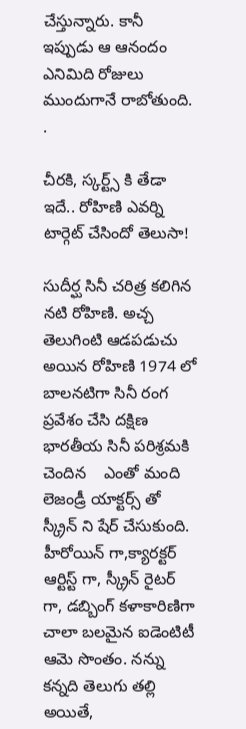చేస్తున్నారు. కానీ ఇప్పుడు ఆ ఆనందం ఎనిమిది రోజులు ముందుగానే రాబోతుంది. .

చీరకి, స్కర్ట్స్ కి తేడా ఇదే.. రోహిణి ఎవర్ని టార్గెట్ చేసిందో తెలుసా!

సుదీర్ఘ సినీ చరిత్ర కలిగిన నటి రోహిణి. అచ్చ తెలుగింటి ఆడపడుచు అయిన రోహిణి 1974 లో బాలనటిగా సినీ రంగ ప్రవేశం చేసి దక్షిణ భారతీయ సినీ పరిశ్రమకి చెందిన    ఎంతో మంది లెజండ్రీ యాక్టర్స్ తో స్క్రీన్ ని షేర్ చేసుకుంది. హీరోయిన్ గా,క్యారక్టర్ ఆర్టిస్ట్ గా, స్క్రీన్ రైటర్ గా, డబ్బింగ్ కళాకారిణిగా చాలా బలమైన ఐడెంటిటీ ఆమె సొంతం. నన్ను కన్నది తెలుగు తల్లి అయితే,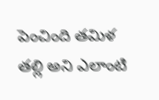పెంచింది తమిళ తల్లి అని ఎలాంటి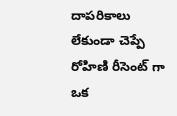దాపరికాలు లేకుండా చెప్పే రోహిణి రీసెంట్ గా ఒక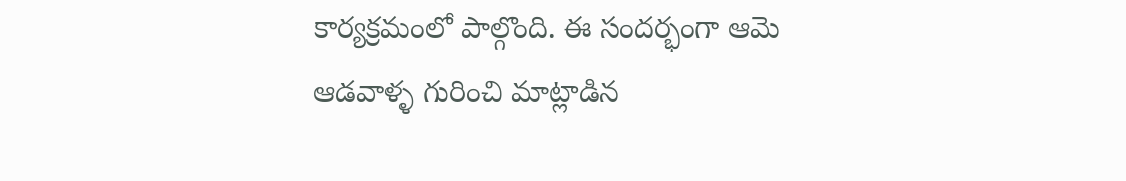కార్యక్రమంలో పాల్గొంది. ఈ సందర్భంగా ఆమె ఆడవాళ్ళ గురించి మాట్లాడిన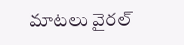మాటలు వైరల్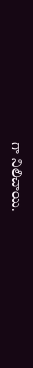గా నిలిచాయి.